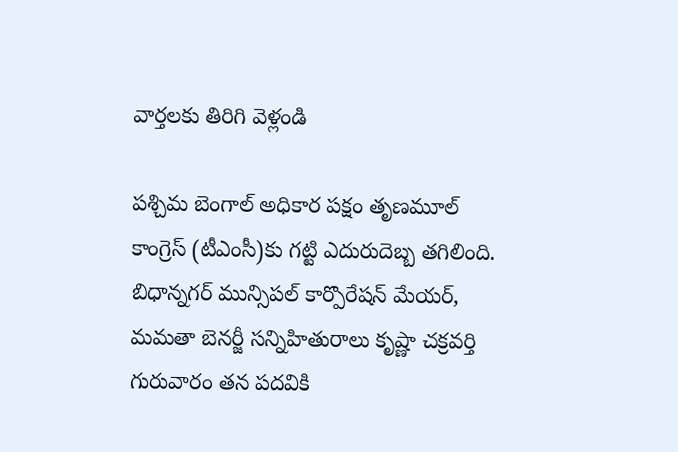వార్తలకు తిరిగి వెళ్లండి

పశ్చిమ బెంగాల్ అధికార పక్షం తృణమూల్ కాంగ్రెస్ (టీఎంసీ)కు గట్టి ఎదురుదెబ్బ తగిలింది. బిధాన్నగర్ మున్సిపల్ కార్పొరేషన్ మేయర్, మమతా బెనర్జీ సన్నిహితురాలు కృష్ణా చక్రవర్తి గురువారం తన పదవికి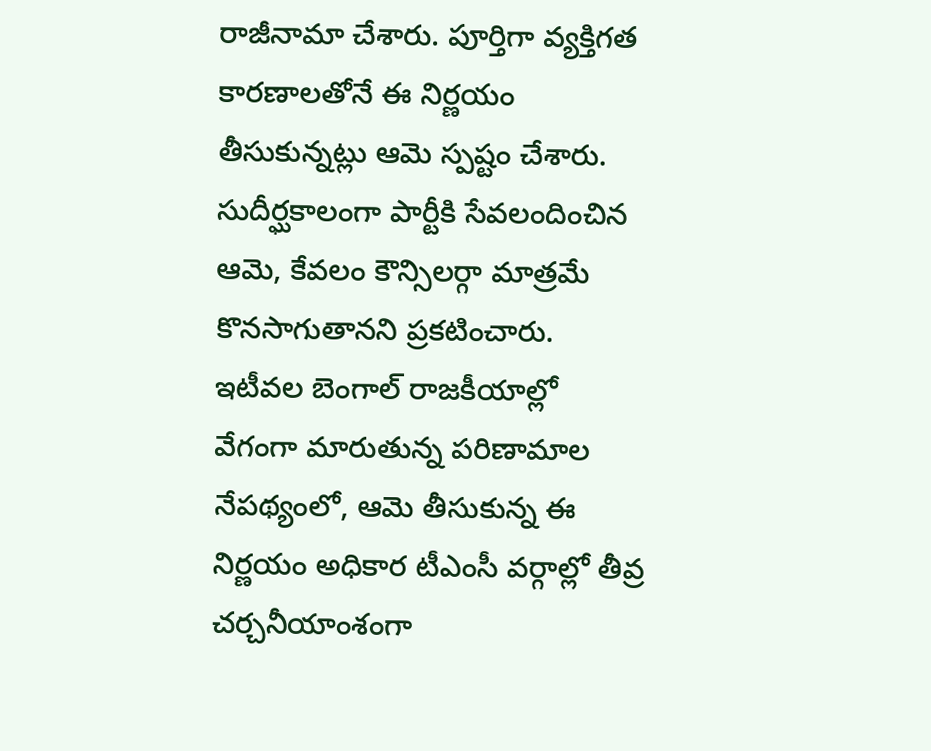రాజీనామా చేశారు. పూర్తిగా వ్యక్తిగత కారణాలతోనే ఈ నిర్ణయం తీసుకున్నట్లు ఆమె స్పష్టం చేశారు.
సుదీర్ఘకాలంగా పార్టీకి సేవలందించిన ఆమె, కేవలం కౌన్సిలర్గా మాత్రమే కొనసాగుతానని ప్రకటించారు. ఇటీవల బెంగాల్ రాజకీయాల్లో వేగంగా మారుతున్న పరిణామాల నేపథ్యంలో, ఆమె తీసుకున్న ఈ నిర్ణయం అధికార టీఎంసీ వర్గాల్లో తీవ్ర చర్చనీయాంశంగా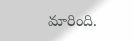మారింది.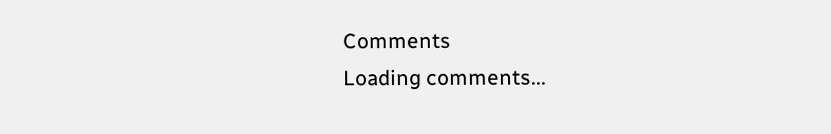Comments
Loading comments...